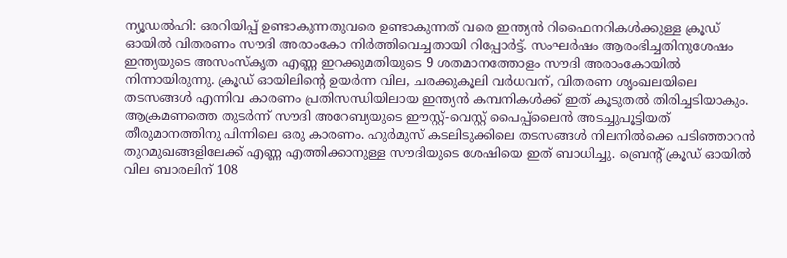ന്യൂഡൽഹി: ഒരറിയിപ്പ് ഉണ്ടാകുന്നതുവരെ ഉണ്ടാകുന്നത് വരെ ഇന്ത്യൻ റിഫൈനറികൾക്കുള്ള ക്രൂഡ് ഓയിൽ വിതരണം സൗദി അരാംകോ നിർത്തിവെച്ചതായി റിപ്പോർട്ട്. സംഘർഷം ആരംഭിച്ചതിനുശേഷം ഇന്ത്യയുടെ അസംസ്കൃത എണ്ണ ഇറക്കുമതിയുടെ 9 ശതമാനത്തോളം സൗദി അരാംകോയിൽ നിന്നായിരുന്നു. ക്രൂഡ് ഓയിലിന്റെ ഉയർന്ന വില, ചരക്കുകൂലി വർധവന്, വിതരണ ശൃംഖലയിലെ തടസങ്ങൾ എന്നിവ കാരണം പ്രതിസന്ധിയിലായ ഇന്ത്യൻ കമ്പനികൾക്ക് ഇത് കൂടുതൽ തിരിച്ചടിയാകും.
ആക്രമണത്തെ തുടർന്ന് സൗദി അറേബ്യയുടെ ഈസ്റ്റ്-വെസ്റ്റ് പൈപ്പ്ലൈൻ അടച്ചുപൂട്ടിയത് തീരുമാനത്തിനു പിന്നിലെ ഒരു കാരണം. ഹുർമുസ് കടലിടുക്കിലെ തടസങ്ങൾ നിലനിൽക്കെ പടിഞ്ഞാറൻ തുറമുഖങ്ങളിലേക്ക് എണ്ണ എത്തിക്കാനുള്ള സൗദിയുടെ ശേഷിയെ ഇത് ബാധിച്ചു. ബ്രെന്റ് ക്രൂഡ് ഓയിൽ വില ബാരലിന് 108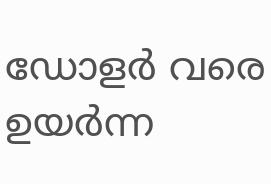ഡോളർ വരെ ഉയർന്ന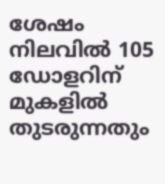ശേഷം നിലവിൽ 105 ഡോളറിന് മുകളിൽ തുടരുന്നതും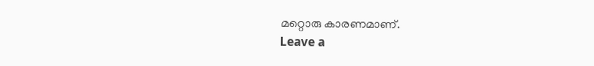മറ്റൊരു കാരണമാണ്.
Leave a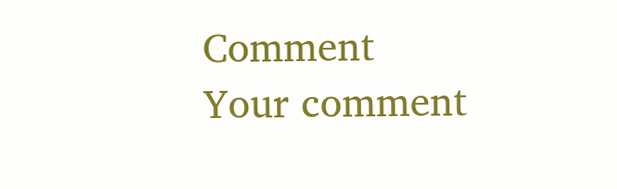Comment
Your comment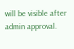will be visible after admin approval.